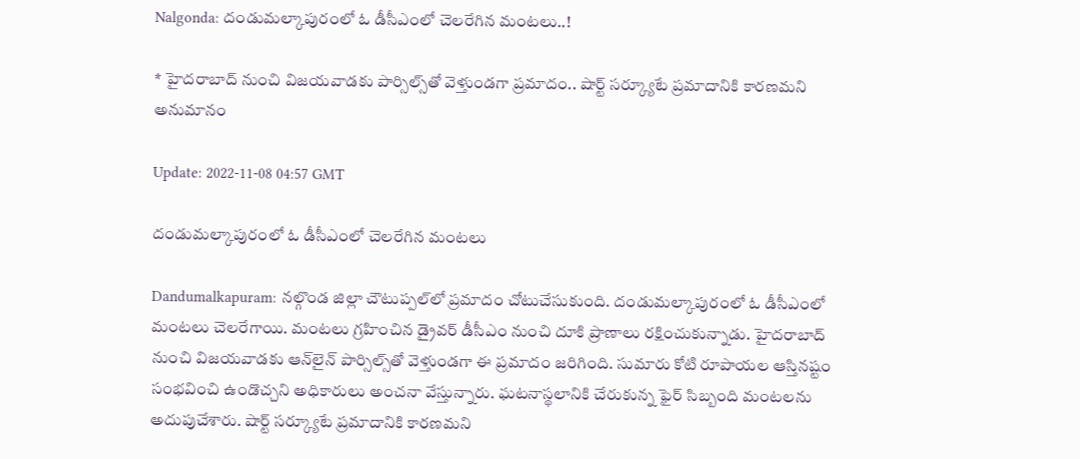Nalgonda: దండుమల్కాపురంలో ఓ డీసీఎంలో చెలరేగిన మంటలు..!

* హైదరాబాద్‌ నుంచి విజయవాడకు పార్సిల్స్‌తో వెళ్తుండగా ప్రమాదం.. షార్ట్‌ సర్క్యూటే ప్రమాదానికి కారణమని అనుమానం

Update: 2022-11-08 04:57 GMT

దండుమల్కాపురంలో ఓ డీసీఎంలో చెలరేగిన మంటలు

Dandumalkapuram: నల్గొండ జిల్లా చౌటుప్పల్‌లో ప్రమాదం చోటుచేసుకుంది. దండుమల్కాపురంలో ఓ డీసీఎంలో మంటలు చెలరేగాయి. మంటలు గ్రహించిన డ్రైవర్ డీసీఎం నుంచి దూకి ప్రాణాలు రక్షించుకున్నాడు. హైదరాబాద్‌ నుంచి విజయవాడకు ఆన్‌లైన్‌ పార్సిల్స్‌తో వెళ్తుండగా ఈ ప్రమాదం జరిగింది. సుమారు కోటి రూపాయల ఆస్తినష్టం సంభవించి ఉండొచ్చని అధికారులు అంచనా వేస్తున్నారు. ఘటనాస్థలానికి చేరుకున్న ఫైర్‌ సిబ్బంది మంటలను అదుపుచేశారు. షార్ట్‌ సర్క్యూటే ప్రమాదానికి కారణమని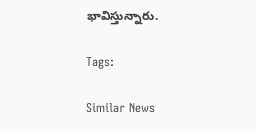భావిస్తున్నారు.

Tags:

Similar News